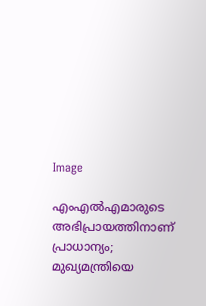Image

എംഎല്‍എമാരുടെ അഭിപ്രായത്തിനാണ് പ്രാധാന്യം; മുഖ്യമന്ത്രിയെ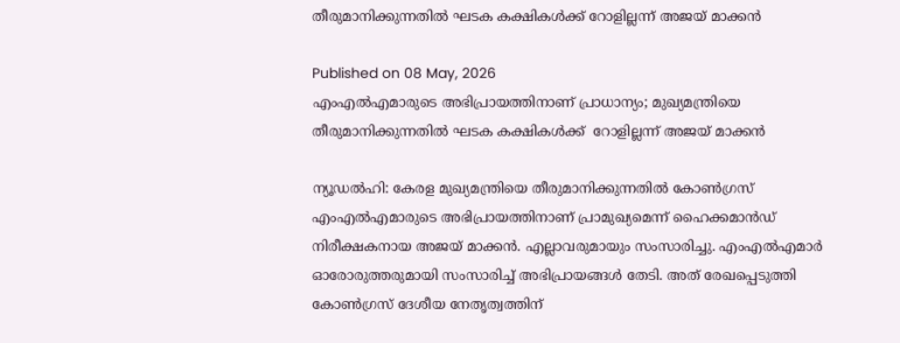തീരുമാനിക്കുന്നതില്‍ ഘടക കക്ഷികള്‍ക്ക് റോളില്ലന്ന് അജയ് മാക്കന്‍

Published on 08 May, 2026
എംഎല്‍എമാരുടെ അഭിപ്രായത്തിനാണ് പ്രാധാന്യം; മുഖ്യമന്ത്രിയെ തീരുമാനിക്കുന്നതില്‍ ഘടക കക്ഷികള്‍ക്ക്  റോളില്ലന്ന് അജയ് മാക്കന്‍

ന്യൂഡല്‍ഹി: കേരള മുഖ്യമന്ത്രിയെ തീരുമാനിക്കുന്നതില്‍ കോണ്‍ഗ്രസ് എംഎല്‍എമാരുടെ അഭിപ്രായത്തിനാണ് പ്രാമുഖ്യമെന്ന് ഹൈക്കമാന്‍ഡ് നിരീക്ഷകനായ അജയ് മാക്കന്‍. എല്ലാവരുമായും സംസാരിച്ചു. എംഎല്‍എമാർ ഓരോരുത്തരുമായി സംസാരിച്ച് അഭിപ്രായങ്ങള്‍ തേടി. അത് രേഖപ്പെടുത്തി കോണ്‍ഗ്രസ് ദേശീയ നേതൃത്വത്തിന്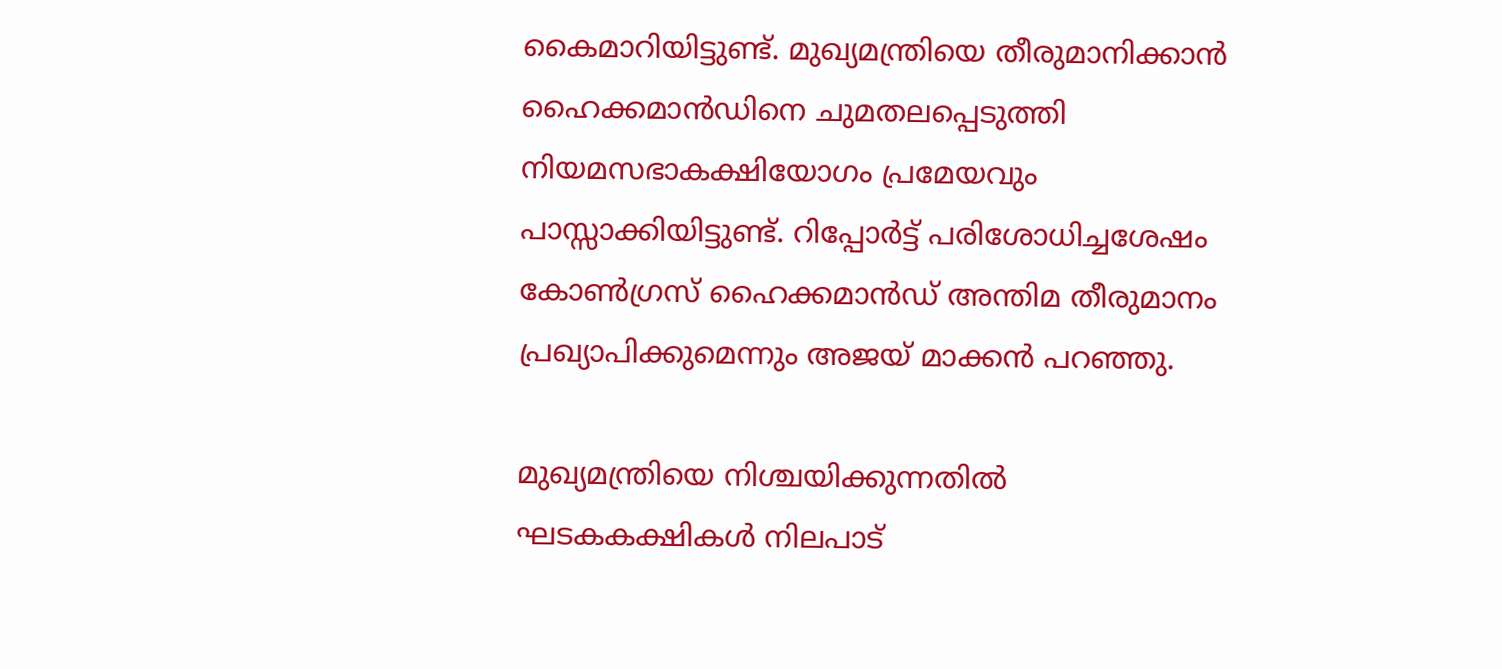കൈമാറിയിട്ടുണ്ട്. മുഖ്യമന്ത്രിയെ തീരുമാനിക്കാന്‍ ഹൈക്കമാന്‍ഡിനെ ചുമതലപ്പെടുത്തി നിയമസഭാകക്ഷിയോഗം പ്രമേയവും പാസ്സാക്കിയിട്ടുണ്ട്. റിപ്പോര്‍ട്ട് പരിശോധിച്ചശേഷം കോണ്‍ഗ്രസ് ഹൈക്കമാന്‍ഡ് അന്തിമ തീരുമാനം പ്രഖ്യാപിക്കുമെന്നും അജയ് മാക്കന്‍ പറഞ്ഞു.

മുഖ്യമന്ത്രിയെ നിശ്ചയിക്കുന്നതില്‍ ഘടകകക്ഷികള്‍ നിലപാട്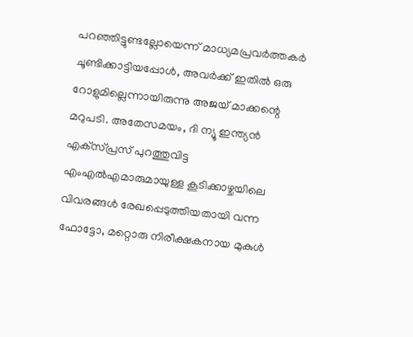പറഞ്ഞിട്ടുണ്ടല്ലോയെന്ന് മാധ്യമപ്രവര്‍ത്തകര്‍ ചൂണ്ടിക്കാട്ടിയപ്പോള്‍, അവര്‍ക്ക് ഇതില്‍ ഒരു റോളുമില്ലെന്നായിരുന്നു അജയ് മാക്കന്റെ മറുപടി. അതേസമയം, ദി ന്യൂ ഇന്ത്യന്‍ എക്‌സ്പ്രസ് പുറത്തുവിട്ട എംഎല്‍എമാരുമായുള്ള കൂടിക്കാഴ്ചയിലെ വിവരങ്ങള്‍ രേഖപ്പെടുത്തിയതായി വന്ന ഫോട്ടോ, മറ്റൊരു നിരീക്ഷകനായ മുകുള്‍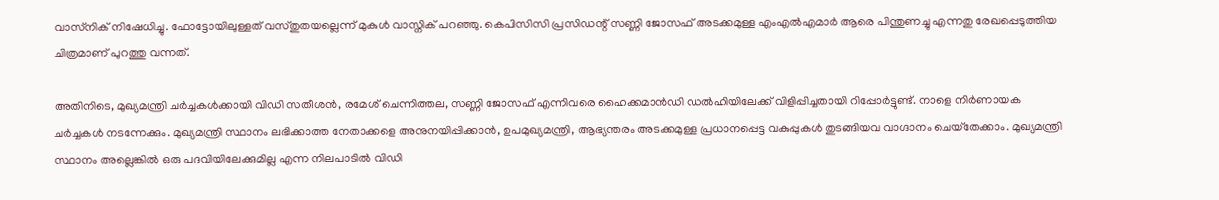വാസ്‌നിക് നിഷേധിച്ചു. ഫോട്ടോയിലുള്ളത് വസ്തുതയല്ലെന്ന് മുകുള്‍ വാസ്നിക് പറഞ്ഞു. കെപിസിസി പ്രസിഡന്റ് സണ്ണി ജോസഫ് അടക്കമുള്ള എംഎല്‍എമാര്‍ ആരെ പിന്തുണച്ചു എന്നതു രേഖപ്പെടുത്തിയ ചിത്രമാണ് പുറത്തു വന്നത്.

അതിനിടെ, മുഖ്യമന്ത്രി ചര്‍ച്ചകള്‍ക്കായി വിഡി സതീശന്‍, രമേശ് ചെന്നിത്തല, സണ്ണി ജോസഫ് എന്നിവരെ ഹൈക്കമാന്‍ഡി ഡല്‍ഹിയിലേക്ക് വിളിപ്പിച്ചതായി റിപ്പോര്‍ട്ടുണ്ട്. നാളെ നിര്‍ണായക ചര്‍ച്ചകള്‍ നടന്നേക്കും. മുഖ്യമന്ത്രി സ്ഥാനം ലഭിക്കാത്ത നേതാക്കളെ അനുനയിപ്പിക്കാന്‍, ഉപമുഖ്യമന്ത്രി, ആഭ്യന്തരം അടക്കമുള്ള പ്രധാനപ്പെട്ട വകുപ്പുകള്‍ തുടങ്ങിയവ വാഗ്ദാനം ചെയ്‌തേക്കാം. മുഖ്യമന്ത്രി സ്ഥാനം അല്ലെങ്കില്‍ ഒരു പദവിയിലേക്കുമില്ല എന്ന നിലപാടില്‍ വിഡി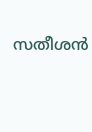സതീശന്‍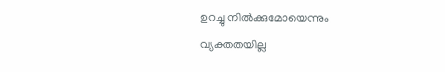ഉറച്ചു നില്‍ക്കുമോയെന്നും വ്യക്തതയില്ല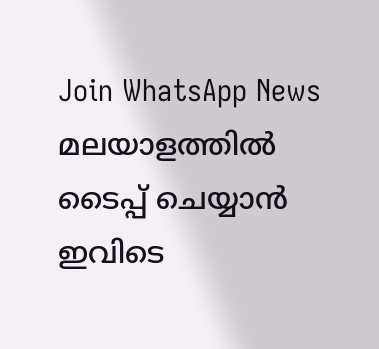Join WhatsApp News
മലയാളത്തില്‍ ടൈപ്പ് ചെയ്യാന്‍ ഇവിടെ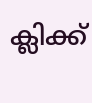ക്ലിക്ക്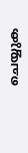ചെയ്യുക